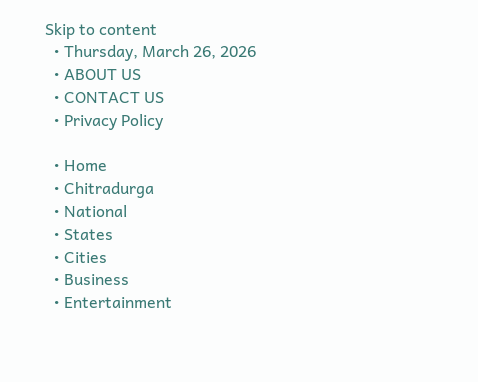Skip to content
  • Thursday, March 26, 2026
  • ABOUT US
  • CONTACT US
  • Privacy Policy

  • Home
  • Chitradurga
  • National
  • States
  • Cities
  • Business
  • Entertainment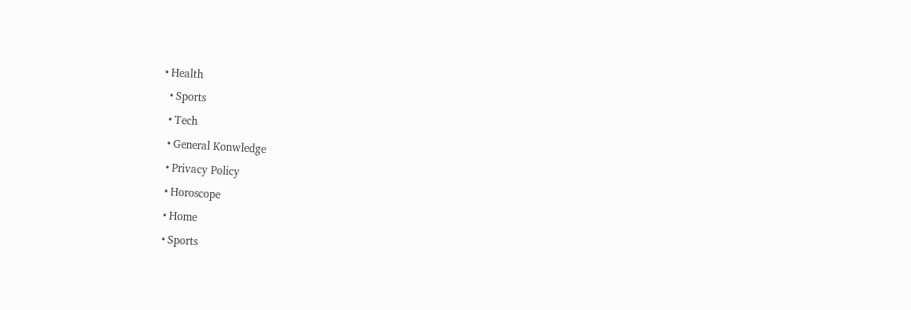• Health
  • Sports
  • Tech
  • General Konwledge
  • Privacy Policy
  • Horoscope
  • Home
  • Sports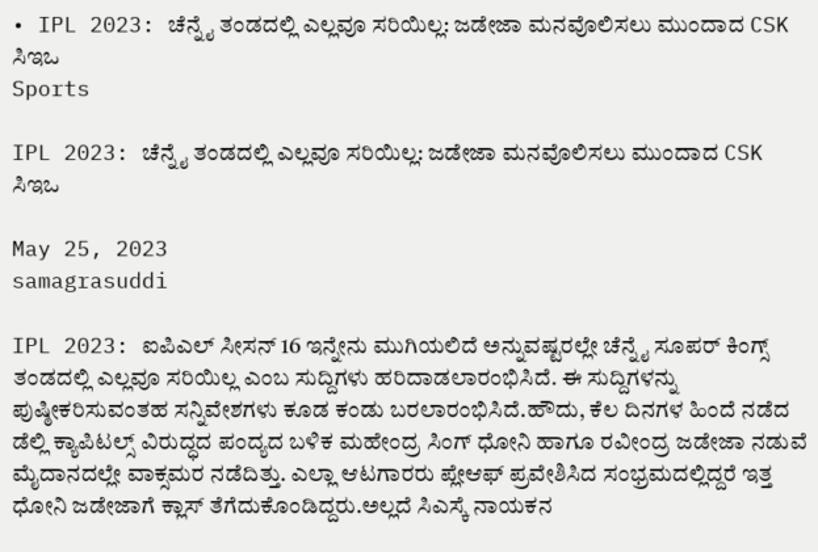• IPL 2023: ಚೆನ್ನೈ ತಂಡದಲ್ಲಿ ಎಲ್ಲವೂ ಸರಿಯಿಲ್ಲ: ಜಡೇಜಾ ಮನವೊಲಿಸಲು ಮುಂದಾದ CSK ಸಿಇಒ
Sports

IPL 2023: ಚೆನ್ನೈ ತಂಡದಲ್ಲಿ ಎಲ್ಲವೂ ಸರಿಯಿಲ್ಲ: ಜಡೇಜಾ ಮನವೊಲಿಸಲು ಮುಂದಾದ CSK ಸಿಇಒ

May 25, 2023
samagrasuddi

IPL 2023: ಐಪಿಎಲ್ ಸೀಸನ್ 16 ಇನ್ನೇನು ಮುಗಿಯಲಿದೆ ಅನ್ನುವಷ್ಟರಲ್ಲೇ ಚೆನ್ನೈ ಸೂಪರ್ ಕಿಂಗ್ಸ್ ತಂಡದಲ್ಲಿ ಎಲ್ಲವೂ ಸರಿಯಿಲ್ಲ ಎಂಬ ಸುದ್ದಿಗಳು ಹರಿದಾಡಲಾರಂಭಿಸಿದೆ. ಈ ಸುದ್ದಿಗಳನ್ನು ಪುಷ್ಠೀಕರಿಸುವಂತಹ ಸನ್ನಿವೇಶಗಳು ಕೂಡ ಕಂಡು ಬರಲಾರಂಭಿಸಿದೆ.ಹೌದು, ಕೆಲ ದಿನಗಳ ಹಿಂದೆ ನಡೆದ ಡೆಲ್ಲಿ ಕ್ಯಾಪಿಟಲ್ಸ್ ವಿರುದ್ಧದ ಪಂದ್ಯದ ಬಳಿಕ ಮಹೇಂದ್ರ ಸಿಂಗ್ ಧೋನಿ ಹಾಗೂ ರವೀಂದ್ರ ಜಡೇಜಾ ನಡುವೆ ಮೈದಾನದಲ್ಲೇ ವಾಕ್ಸಮರ ನಡೆದಿತ್ತು. ಎಲ್ಲಾ ಆಟಗಾರರು ಪ್ಲೇಆಫ್ ಪ್ರವೇಶಿಸಿದ ಸಂಭ್ರಮದಲ್ಲಿದ್ದರೆ ಇತ್ತ ಧೋನಿ ಜಡೇಜಾಗೆ ಕ್ಲಾಸ್ ತೆಗೆದುಕೊಂಡಿದ್ದರು.ಅಲ್ಲದೆ ಸಿಎಸ್ಕೆ ನಾಯಕನ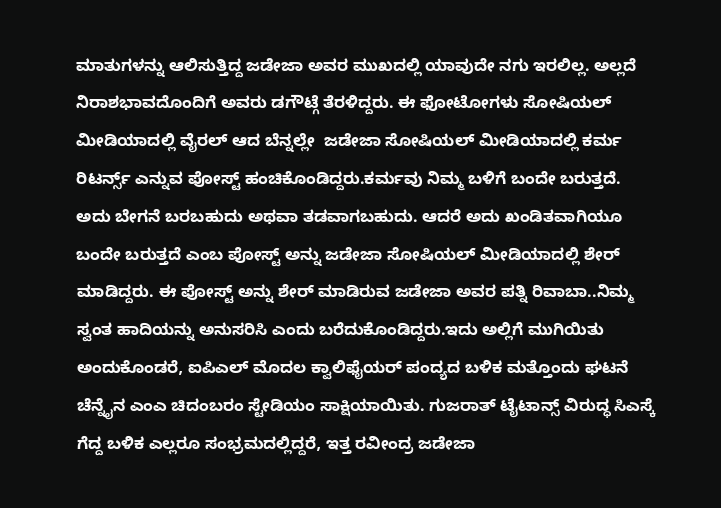ಮಾತುಗಳನ್ನು ಆಲಿಸುತ್ತಿದ್ದ ಜಡೇಜಾ ಅವರ ಮುಖದಲ್ಲಿ ಯಾವುದೇ ನಗು ಇರಲಿಲ್ಲ. ಅಲ್ಲದೆ ನಿರಾಶಭಾವದೊಂದಿಗೆ ಅವರು ಡಗೌಟ್ಗೆ ತೆರಳಿದ್ದರು. ಈ ಫೋಟೋಗಳು ಸೋಷಿಯಲ್ ಮೀಡಿಯಾದಲ್ಲಿ ವೈರಲ್ ಆದ ಬೆನ್ನಲ್ಲೇ  ಜಡೇಜಾ ಸೋಷಿಯಲ್ ಮೀಡಿಯಾದಲ್ಲಿ ಕರ್ಮ ರಿಟರ್ನ್ಸ್ ಎನ್ನುವ ಪೋಸ್ಟ್ ಹಂಚಿಕೊಂಡಿದ್ದರು.ಕರ್ಮವು ನಿಮ್ಮ ಬಳಿಗೆ ಬಂದೇ ಬರುತ್ತದೆ. ಅದು ಬೇಗನೆ ಬರಬಹುದು ಅಥವಾ ತಡವಾಗಬಹುದು. ಆದರೆ ಅದು ಖಂಡಿತವಾಗಿಯೂ ಬಂದೇ ಬರುತ್ತದೆ ಎಂಬ ಪೋಸ್ಟ್ ಅನ್ನು ಜಡೇಜಾ ಸೋಷಿಯಲ್ ಮೀಡಿಯಾದಲ್ಲಿ ಶೇರ್ ಮಾಡಿದ್ದರು. ಈ ಪೋಸ್ಟ್ ಅನ್ನು ಶೇರ್ ಮಾಡಿರುವ ಜಡೇಜಾ ಅವರ ಪತ್ನಿ ರಿವಾಬಾ..ನಿಮ್ಮ ಸ್ವಂತ ಹಾದಿಯನ್ನು ಅನುಸರಿಸಿ ಎಂದು ಬರೆದುಕೊಂಡಿದ್ದರು.ಇದು ಅಲ್ಲಿಗೆ ಮುಗಿಯಿತು ಅಂದುಕೊಂಡರೆ, ಐಪಿಎಲ್ ಮೊದಲ ಕ್ವಾಲಿಫೈಯರ್ ಪಂದ್ಯದ ಬಳಿಕ ಮತ್ತೊಂದು ಘಟನೆ ಚೆನ್ನೈನ ಎಂಎ ಚಿದಂಬರಂ ಸ್ಟೇಡಿಯಂ ಸಾಕ್ಷಿಯಾಯಿತು. ಗುಜರಾತ್ ಟೈಟಾನ್ಸ್ ವಿರುದ್ಧ ಸಿಎಸ್ಕೆ ಗೆದ್ದ ಬಳಿಕ ಎಲ್ಲರೂ ಸಂಭ್ರಮದಲ್ಲಿದ್ದರೆ, ಇತ್ತ ರವೀಂದ್ರ ಜಡೇಜಾ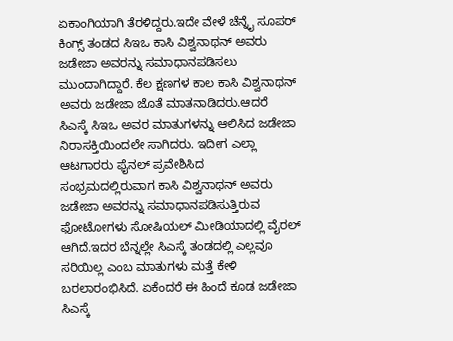ಏಕಾಂಗಿಯಾಗಿ ತೆರಳಿದ್ದರು.ಇದೇ ವೇಳೆ ಚೆನ್ನೈ ಸೂಪರ್ ಕಿಂಗ್ಸ್ ತಂಡದ ಸಿಇಒ ಕಾಸಿ ವಿಶ್ವನಾಥನ್ ಅವರು ಜಡೇಜಾ ಅವರನ್ನು ಸಮಾಧಾನಪಡಿಸಲು ಮುಂದಾಗಿದ್ದಾರೆ. ಕೆಲ ಕ್ಷಣಗಳ ಕಾಲ ಕಾಸಿ ವಿಶ್ವನಾಥನ್ ಅವರು ಜಡೇಜಾ ಜೊತೆ ಮಾತನಾಡಿದರು.ಆದರೆ ಸಿಎಸ್ಕೆ ಸಿಇಒ ಅವರ ಮಾತುಗಳನ್ನು ಆಲಿಸಿದ ಜಡೇಜಾ ನಿರಾಸಕ್ತಿಯಿಂದಲೇ ಸಾಗಿದರು. ಇದೀಗ ಎಲ್ಲಾ ಆಟಗಾರರು ಫೈನಲ್ ಪ್ರವೇಶಿಸಿದ ಸಂಭ್ರಮದಲ್ಲಿರುವಾಗ ಕಾಸಿ ವಿಶ್ವನಾಥನ್ ಅವರು ಜಡೇಜಾ ಅವರನ್ನು ಸಮಾಧಾನಪಡಿಸುತ್ತಿರುವ ಫೋಟೋಗಳು ಸೋಷಿಯಲ್ ಮೀಡಿಯಾದಲ್ಲಿ ವೈರಲ್ ಆಗಿದೆ.ಇದರ ಬೆನ್ನಲ್ಲೇ ಸಿಎಸ್ಕೆ ತಂಡದಲ್ಲಿ ಎಲ್ಲವೂ ಸರಿಯಿಲ್ಲ ಎಂಬ ಮಾತುಗಳು ಮತ್ತೆ ಕೇಳಿ ಬರಲಾರಂಭಿಸಿದೆ. ಏಕೆಂದರೆ ಈ ಹಿಂದೆ ಕೂಡ ಜಡೇಜಾ ಸಿಎಸ್ಕೆ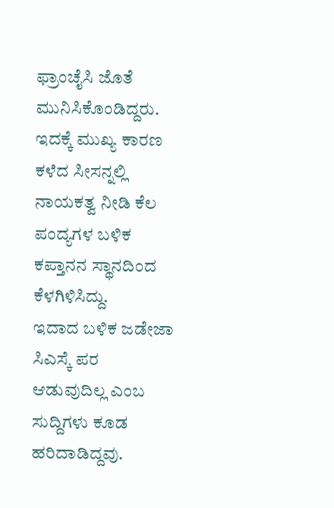ಫ್ರಾಂಚೈಸಿ ಜೊತೆ ಮುನಿಸಿಕೊಂಡಿದ್ದರು. ಇದಕ್ಕೆ ಮುಖ್ಯ ಕಾರಣ ಕಳೆದ ಸೀಸನ್ನಲ್ಲಿ ನಾಯಕತ್ವ ನೀಡಿ ಕೆಲ ಪಂದ್ಯಗಳ ಬಳಿಕ ಕಪ್ತಾನನ ಸ್ಥಾನದಿಂದ ಕೆಳಗಿಳಿಸಿದ್ದು.
ಇದಾದ ಬಳಿಕ ಜಡೇಜಾ ಸಿಎಸ್ಕೆ ಪರ ಆಡುವುದಿಲ್ಲ ಎಂಬ ಸುದ್ದಿಗಳು ಕೂಡ ಹರಿದಾಡಿದ್ದವು.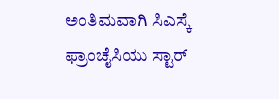ಅಂತಿಮವಾಗಿ ಸಿಎಸ್ಕೆ ಫ್ರಾಂಚೈಸಿಯು ಸ್ಟಾರ್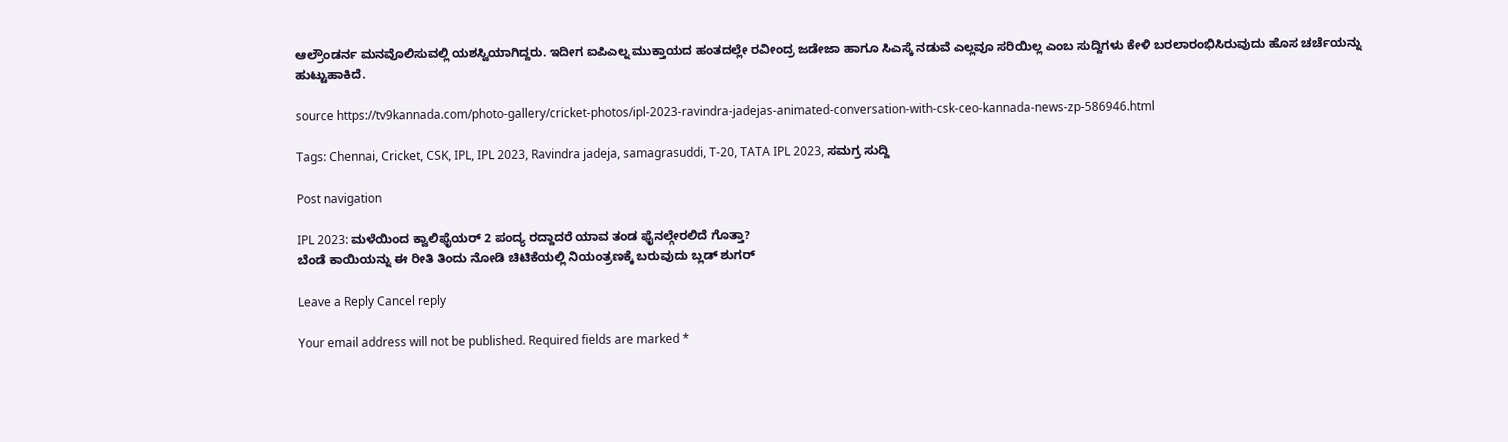ಆಲ್ರೌಂಡರ್ನ ಮನವೊಲಿಸುವಲ್ಲಿ ಯಶಸ್ವಿಯಾಗಿದ್ದರು. ಇದೀಗ ಐಪಿಎಲ್ನ ಮುಕ್ತಾಯದ ಹಂತದಲ್ಲೇ ರವೀಂದ್ರ ಜಡೇಜಾ ಹಾಗೂ ಸಿಎಸ್ಕೆ ನಡುವೆ ಎಲ್ಲವೂ ಸರಿಯಿಲ್ಲ ಎಂಬ ಸುದ್ದಿಗಳು ಕೇಳಿ ಬರಲಾರಂಭಿಸಿರುವುದು ಹೊಸ ಚರ್ಚೆಯನ್ನು ಹುಟ್ಟುಹಾಕಿದೆ.

source https://tv9kannada.com/photo-gallery/cricket-photos/ipl-2023-ravindra-jadejas-animated-conversation-with-csk-ceo-kannada-news-zp-586946.html

Tags: Chennai, Cricket, CSK, IPL, IPL 2023, Ravindra jadeja, samagrasuddi, T-20, TATA IPL 2023, ಸಮಗ್ರ ಸುದ್ದಿ

Post navigation

IPL 2023: ಮಳೆಯಿಂದ ಕ್ವಾಲಿಫೈಯರ್ 2 ಪಂದ್ಯ ರದ್ದಾದರೆ ಯಾವ ತಂಡ ಫೈನಲ್ಗೇರಲಿದೆ ಗೊತ್ತಾ?
ಬೆಂಡೆ ಕಾಯಿಯನ್ನು ಈ ರೀತಿ ತಿಂದು ನೋಡಿ ಚಿಟಿಕೆಯಲ್ಲಿ ನಿಯಂತ್ರಣಕ್ಕೆ ಬರುವುದು ಬ್ಲಡ್ ಶುಗರ್

Leave a Reply Cancel reply

Your email address will not be published. Required fields are marked *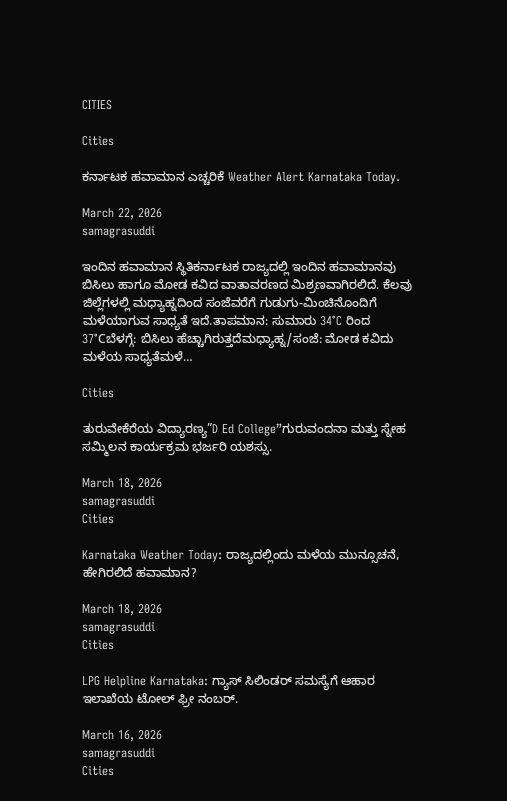CITIES

Cities

ಕರ್ನಾಟಕ ಹವಾಮಾನ ಎಚ್ಚರಿಕೆ Weather Alert Karnataka Today.

March 22, 2026
samagrasuddi

ಇಂದಿನ ಹವಾಮಾನ ಸ್ಥಿತಿಕರ್ನಾಟಕ ರಾಜ್ಯದಲ್ಲಿ ಇಂದಿನ ಹವಾಮಾನವು ಬಿಸಿಲು ಹಾಗೂ ಮೋಡ ಕವಿದ ವಾತಾವರಣದ ಮಿಶ್ರಣವಾಗಿರಲಿದೆ. ಕೆಲವು ಜಿಲ್ಲೆಗಳಲ್ಲಿ ಮಧ್ಯಾಹ್ನದಿಂದ ಸಂಜೆವರೆಗೆ ಗುಡುಗು-ಮಿಂಚಿನೊಂದಿಗೆ ಮಳೆಯಾಗುವ ಸಾಧ್ಯತೆ ಇದೆ.ತಾಪಮಾನ: ಸುಮಾರು 34°C ರಿಂದ 37°Cಬೆಳಗ್ಗೆ: ಬಿಸಿಲು ಹೆಚ್ಚಾಗಿರುತ್ತದೆಮಧ್ಯಾಹ್ನ/ಸಂಜೆ: ಮೋಡ ಕವಿದು ಮಳೆಯ ಸಾಧ್ಯತೆಮಳೆ…

Cities

ತುರುವೇಕೆರೆಯ ವಿದ್ಯಾರಣ್ಯ”D Ed College”ಗುರುವಂದನಾ ಮತ್ತು ಸ್ನೇಹ ಸಮ್ಮಿಲನ ಕಾರ್ಯಕ್ರಮ ಭರ್ಜರಿ ಯಶಸ್ಸು.

March 18, 2026
samagrasuddi
Cities

Karnataka Weather Today: ರಾಜ್ಯದಲ್ಲಿಂದು ಮಳೆಯ ಮುನ್ಸೂಚನೆ, ಹೇಗಿರಲಿದೆ ಹವಾಮಾನ?

March 18, 2026
samagrasuddi
Cities

LPG Helpline Karnataka: ಗ್ಯಾಸ್ ಸಿಲಿಂಡರ್ ಸಮಸ್ಯೆಗೆ ಆಹಾರ ಇಲಾಖೆಯ ಟೋಲ್ ಫ್ರೀ ನಂಬರ್.

March 16, 2026
samagrasuddi
Cities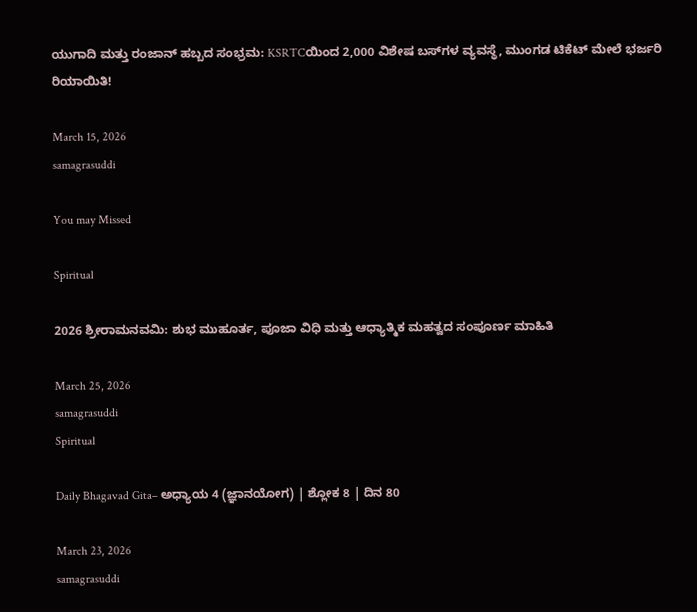ಯುಗಾದಿ ಮತ್ತು ರಂಜಾನ್ ಹಬ್ಬದ ಸಂಭ್ರಮ: KSRTCಯಿಂದ 2,000 ವಿಶೇಷ ಬಸ್‌ಗಳ ವ್ಯವಸ್ಥೆ, ಮುಂಗಡ ಟಿಕೆಟ್ ಮೇಲೆ ಭರ್ಜರಿ ರಿಯಾಯಿತಿ!

March 15, 2026
samagrasuddi

You may Missed

Spiritual

2026 ಶ್ರೀರಾಮನವಮಿ: ಶುಭ ಮುಹೂರ್ತ, ಪೂಜಾ ವಿಧಿ ಮತ್ತು ಆಧ್ಯಾತ್ಮಿಕ ಮಹತ್ವದ ಸಂಪೂರ್ಣ ಮಾಹಿತಿ

March 25, 2026
samagrasuddi
Spiritual

Daily Bhagavad Gita– ಅಧ್ಯಾಯ 4 (ಜ್ಞಾನಯೋಗ) | ಶ್ಲೋಕ 8 | ದಿನ 80

March 23, 2026
samagrasuddi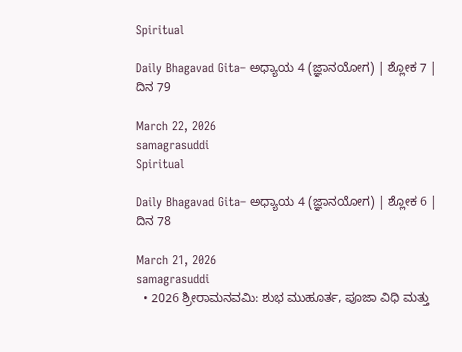Spiritual

Daily Bhagavad Gita– ಅಧ್ಯಾಯ 4 (ಜ್ಞಾನಯೋಗ) | ಶ್ಲೋಕ 7 | ದಿನ 79

March 22, 2026
samagrasuddi
Spiritual

Daily Bhagavad Gita– ಅಧ್ಯಾಯ 4 (ಜ್ಞಾನಯೋಗ) | ಶ್ಲೋಕ 6 | ದಿನ 78

March 21, 2026
samagrasuddi
  • 2026 ಶ್ರೀರಾಮನವಮಿ: ಶುಭ ಮುಹೂರ್ತ, ಪೂಜಾ ವಿಧಿ ಮತ್ತು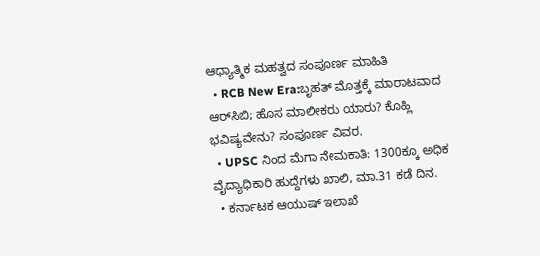ಆಧ್ಯಾತ್ಮಿಕ ಮಹತ್ವದ ಸಂಪೂರ್ಣ ಮಾಹಿತಿ
  • RCB New Era:ಬೃಹತ್ ಮೊತ್ತಕ್ಕೆ ಮಾರಾಟವಾದ ಆರ್‌ಸಿಬಿ; ಹೊಸ ಮಾಲೀಕರು ಯಾರು? ಕೊಹ್ಲಿ ಭವಿಷ್ಯವೇನು? ಸಂಪೂರ್ಣ ವಿವರ.
  • UPSC ನಿಂದ ಮೆಗಾ ನೇಮಕಾತಿ: 1300ಕ್ಕೂ ಅಧಿಕ ವೈದ್ಯಾಧಿಕಾರಿ ಹುದ್ದೆಗಳು ಖಾಲಿ, ಮಾ.31 ಕಡೆ ದಿನ.
  • ಕರ್ನಾಟಕ ಆಯುಷ್ ಇಲಾಖೆ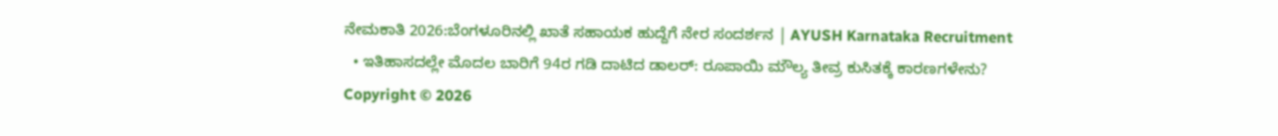ನೇಮಕಾತಿ 2026:ಬೆಂಗಳೂರಿನಲ್ಲಿ ಖಾತೆ ಸಹಾಯಕ ಹುದ್ದೆಗೆ ನೇರ ಸಂದರ್ಶನ | AYUSH Karnataka Recruitment
  • ಇತಿಹಾಸದಲ್ಲೇ ಮೊದಲ ಬಾರಿಗೆ 94ರ ಗಡಿ ದಾಟಿದ ಡಾಲರ್: ರೂಪಾಯಿ ಮೌಲ್ಯ ತೀವ್ರ ಕುಸಿತಕ್ಕೆ ಕಾರಣಗಳೇನು?
Copyright © 2026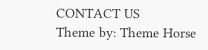CONTACT US
Theme by: Theme Horse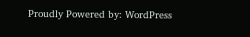Proudly Powered by: WordPress